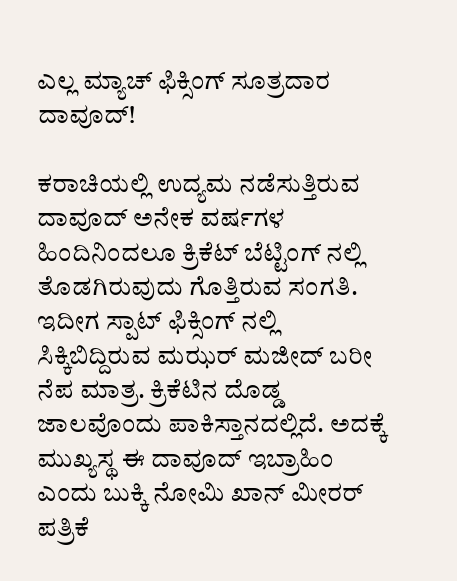ಎಲ್ಲ ಮ್ಯಾಚ್ ಫಿಕ್ಸಿಂಗ್ ಸೂತ್ರದಾರ ದಾವೂದ್!

ಕರಾಚಿಯಲ್ಲಿ ಉದ್ಯಮ ನಡೆಸುತ್ತಿರುವ ದಾವೂದ್ ಅನೇಕ ವರ್ಷಗಳ ಹಿಂದಿನಿಂದಲೂ ಕ್ರಿಕೆಟ್ ಬೆಟ್ಟಿಂಗ್ ನಲ್ಲಿ ತೊಡಗಿರುವುದು ಗೊತ್ತಿರುವ ಸಂಗತಿ. ಇದೀಗ ಸ್ಪಾಟ್ ಫಿಕ್ಸಿಂಗ್ ನಲ್ಲಿ ಸಿಕ್ಕಿಬಿದ್ದಿರುವ ಮಝರ್ ಮಜೀದ್ ಬರೀ ನೆಪ ಮಾತ್ರ. ಕ್ರಿಕೆಟಿನ ದೊಡ್ಡ ಜಾಲವೊಂದು ಪಾಕಿಸ್ತಾನದಲ್ಲಿದೆ. ಅದಕ್ಕೆ ಮುಖ್ಯಸ್ಥ ಈ ದಾವೂದ್ ಇಬ್ರಾಹಿಂ ಎಂದು ಬುಕ್ಕಿ ನೋಮಿ ಖಾನ್ ಮೀರರ್ ಪತ್ರಿಕೆ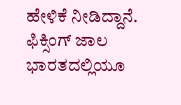ಹೇಳಿಕೆ ನೀಡಿದ್ದಾನೆ.
ಫಿಕ್ಸಿಂಗ್ ಜಾಲ ಭಾರತದಲ್ಲಿಯೂ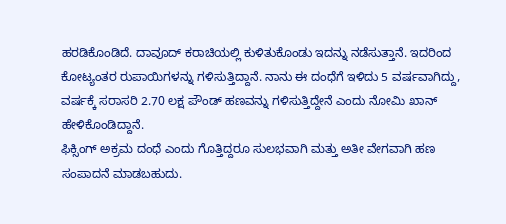ಹರಡಿಕೊಂಡಿದೆ. ದಾವೂದ್ ಕರಾಚಿಯಲ್ಲಿ ಕುಳಿತುಕೊಂಡು ಇದನ್ನು ನಡೆಸುತ್ತಾನೆ. ಇದರಿಂದ ಕೋಟ್ಯಂತರ ರುಪಾಯಿಗಳನ್ನು ಗಳಿಸುತ್ತಿದ್ದಾನೆ. ನಾನು ಈ ದಂಧೆಗೆ ಇಳಿದು 5 ವರ್ಷವಾಗಿದ್ದು, ವರ್ಷಕ್ಕೆ ಸರಾಸರಿ 2.70 ಲಕ್ಷ ಪೌಂಡ್ ಹಣವನ್ನು ಗಳಿಸುತ್ತಿದ್ದೇನೆ ಎಂದು ನೋಮಿ ಖಾನ್ ಹೇಳಿಕೊಂಡಿದ್ದಾನೆ.
ಫಿಕ್ಸಿಂಗ್ ಅಕ್ರಮ ದಂಧೆ ಎಂದು ಗೊತ್ತಿದ್ದರೂ ಸುಲಭವಾಗಿ ಮತ್ತು ಅತೀ ವೇಗವಾಗಿ ಹಣ ಸಂಪಾದನೆ ಮಾಡಬಹುದು.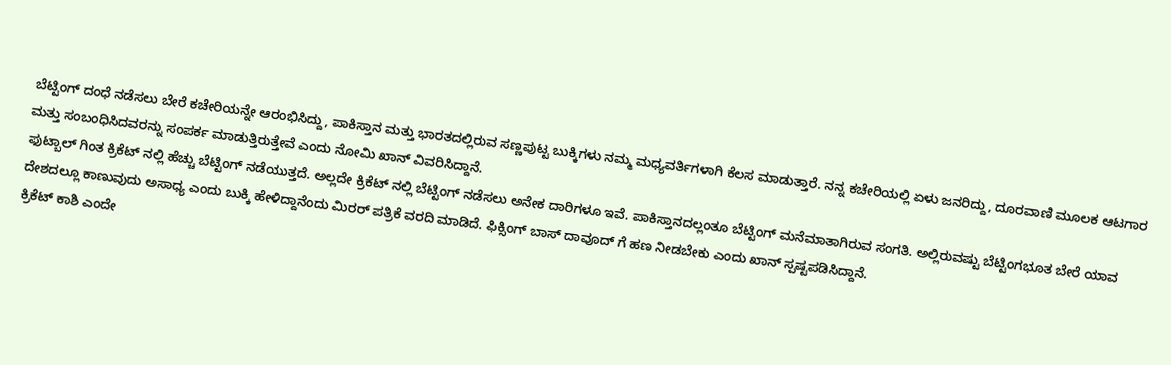ಬೆಟ್ಟಿಂಗ್ ದಂಧೆ ನಡೆಸಲು ಬೇರೆ ಕಚೇರಿಯನ್ನೇ ಆರಂಭಿಸಿದ್ದು, ಪಾಕಿಸ್ತಾನ ಮತ್ತು ಭಾರತದಲ್ಲಿರುವ ಸಣ್ಣಪುಟ್ಟ ಬುಕ್ಕಿಗಳು ನಮ್ಮ ಮಧ್ಯವರ್ತಿಗಳಾಗಿ ಕೆಲಸ ಮಾಡುತ್ತಾರೆ. ನನ್ನ ಕಚೇರಿಯಲ್ಲಿ ಏಳು ಜನರಿದ್ದು, ದೂರವಾಣಿ ಮೂಲಕ ಆಟಗಾರ ಮತ್ತು ಸಂಬಂಧಿಸಿದವರನ್ನು ಸಂಪರ್ಕ ಮಾಡುತ್ತಿರುತ್ತೇವೆ ಎಂದು ನೋಮಿ ಖಾನ್ ವಿವರಿಸಿದ್ದಾನೆ.
ಫುಟ್ಬಾಲ್ ಗಿಂತ ಕ್ರಿಕೆಟ್ ನಲ್ಲಿ ಹೆಚ್ಚು ಬೆಟ್ಟಿಂಗ್ ನಡೆಯುತ್ತದೆ. ಅಲ್ಲದೇ ಕ್ರಿಕೆಟ್ ನಲ್ಲಿ ಬೆಟ್ಟಿಂಗ್ ನಡೆಸಲು ಅನೇಕ ದಾರಿಗಳೂ ಇವೆ. ಪಾಕಿಸ್ತಾನದಲ್ಲಂತೂ ಬೆಟ್ಟಿಂಗ್ ಮನೆಮಾತಾಗಿರುವ ಸಂಗತಿ. ಅಲ್ಲಿರುವಷ್ಟು ಬೆಟ್ಟಿಂಗಭೂತ ಬೇರೆ ಯಾವ ದೇಶದಲ್ಲೂ ಕಾಣುವುದು ಅಸಾಧ್ಯ ಎಂದು ಬುಕ್ಕಿ ಹೇಳಿದ್ದಾನೆಂದು ಮಿರರ್ ಪತ್ರಿಕೆ ವರದಿ ಮಾಡಿದೆ. ಫಿಕ್ಸಿಂಗ್ ಬಾಸ್ ದಾವೂದ್ ಗೆ ಹಣ ನೀಡಬೇಕು ಎಂದು ಖಾನ್ ಸ್ಪಷ್ಟಪಡಿಸಿದ್ದಾನೆ.
ಕ್ರಿಕೆಟ್ ಕಾಶಿ ಎಂದೇ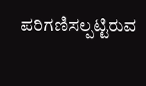ಪರಿಗಣಿಸಲ್ಪಟ್ಟಿರುವ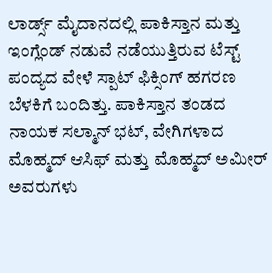ಲಾರ್ಡ್ಸ್ ಮೈದಾನದಲ್ಲಿ ಪಾಕಿಸ್ತಾನ ಮತ್ತು ಇಂಗ್ಲೆಂಡ್ ನಡುವೆ ನಡೆಯುತ್ತಿರುವ ಟೆಸ್ಟ್ ಪಂದ್ಯದ ವೇಳೆ ಸ್ಪಾಟ್ ಫಿಕ್ಸಿಂಗ್ ಹಗರಣ ಬೆಳಕಿಗೆ ಬಂದಿತ್ತು. ಪಾಕಿಸ್ತಾನ ತಂಡದ ನಾಯಕ ಸಲ್ಮಾನ್ ಭಟ್, ವೇಗಿಗಳಾದ ಮೊಹ್ಮದ್ ಆಸಿಫ್ ಮತ್ತು ಮೊಹ್ಮದ್ ಅಮೀರ್ ಅವರುಗಳು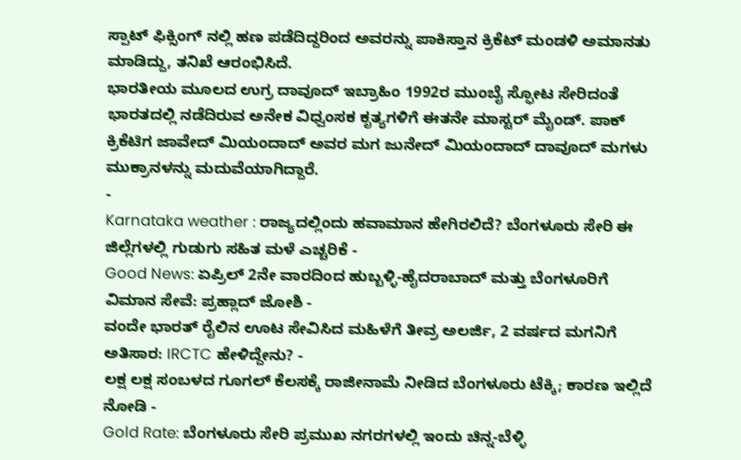ಸ್ಪಾಟ್ ಫಿಕ್ಸಿಂಗ್ ನಲ್ಲಿ ಹಣ ಪಡೆದಿದ್ದರಿಂದ ಅವರನ್ನು ಪಾಕಿಸ್ತಾನ ಕ್ರಿಕೆಟ್ ಮಂಡಳಿ ಅಮಾನತು ಮಾಡಿದ್ದು, ತನಿಖೆ ಆರಂಭಿಸಿದೆ.
ಭಾರತೀಯ ಮೂಲದ ಉಗ್ರ ದಾವೂದ್ ಇಬ್ರಾಹಿಂ 1992ರ ಮುಂಬೈ ಸ್ಫೋಟ ಸೇರಿದಂತೆ ಭಾರತದಲ್ಲಿ ನಡೆದಿರುವ ಅನೇಕ ವಿಧ್ವಂಸಕ ಕೃತ್ಯಗಳಿಗೆ ಈತನೇ ಮಾಸ್ಟರ್ ಮೈಂಡ್. ಪಾಕ್ ಕ್ರಿಕೆಟಿಗ ಜಾವೇದ್ ಮಿಯಂದಾದ್ ಅವರ ಮಗ ಜುನೇದ್ ಮಿಯಂದಾದ್ ದಾವೂದ್ ಮಗಳು ಮುಕ್ರಾನಳನ್ನು ಮದುವೆಯಾಗಿದ್ದಾರೆ.
-
Karnataka weather : ರಾಜ್ಯದಲ್ಲಿಂದು ಹವಾಮಾನ ಹೇಗಿರಲಿದೆ? ಬೆಂಗಳೂರು ಸೇರಿ ಈ ಜಿಲ್ಲೆಗಳಲ್ಲಿ ಗುಡುಗು ಸಹಿತ ಮಳೆ ಎಚ್ಚರಿಕೆ -
Good News: ಏಪ್ರಿಲ್ 2ನೇ ವಾರದಿಂದ ಹುಬ್ಬಳ್ಳಿ-ಹೈದರಾಬಾದ್ ಮತ್ತು ಬೆಂಗಳೂರಿಗೆ ವಿಮಾನ ಸೇವೆ: ಪ್ರಹ್ಲಾದ್ ಜೋಶಿ -
ವಂದೇ ಭಾರತ್ ರೈಲಿನ ಊಟ ಸೇವಿಸಿದ ಮಹಿಳೆಗೆ ತೀವ್ರ ಅಲರ್ಜಿ, 2 ವರ್ಷದ ಮಗನಿಗೆ ಅತಿಸಾರ: IRCTC ಹೇಳಿದ್ದೇನು? -
ಲಕ್ಷ ಲಕ್ಷ ಸಂಬಳದ ಗೂಗಲ್ ಕೆಲಸಕ್ಕೆ ರಾಜೀನಾಮೆ ನೀಡಿದ ಬೆಂಗಳೂರು ಟೆಕ್ಕಿ; ಕಾರಣ ಇಲ್ಲಿದೆ ನೋಡಿ -
Gold Rate: ಬೆಂಗಳೂರು ಸೇರಿ ಪ್ರಮುಖ ನಗರಗಳಲ್ಲಿ ಇಂದು ಚಿನ್ನ-ಬೆಳ್ಳಿ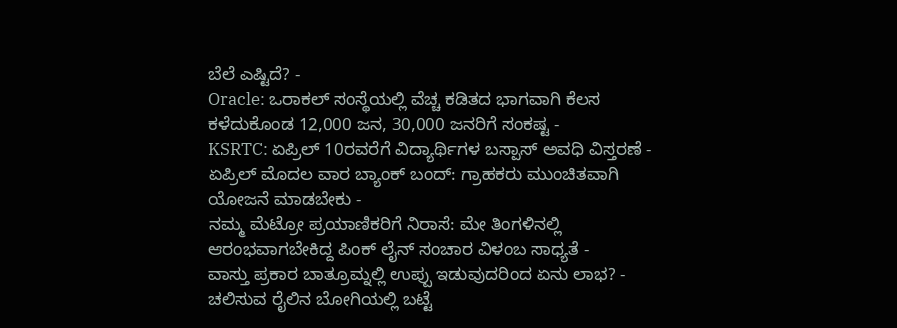ಬೆಲೆ ಎಷ್ಟಿದೆ? -
Oracle: ಒರಾಕಲ್ ಸಂಸ್ಥೆಯಲ್ಲಿ ವೆಚ್ಚ ಕಡಿತದ ಭಾಗವಾಗಿ ಕೆಲಸ ಕಳೆದುಕೊಂಡ 12,000 ಜನ, 30,000 ಜನರಿಗೆ ಸಂಕಷ್ಟ -
KSRTC: ಏಪ್ರಿಲ್ 10ರವರೆಗೆ ವಿದ್ಯಾರ್ಥಿಗಳ ಬಸ್ಪಾಸ್ ಅವಧಿ ವಿಸ್ತರಣೆ -
ಏಪ್ರಿಲ್ ಮೊದಲ ವಾರ ಬ್ಯಾಂಕ್ ಬಂದ್: ಗ್ರಾಹಕರು ಮುಂಚಿತವಾಗಿ ಯೋಜನೆ ಮಾಡಬೇಕು -
ನಮ್ಮ ಮೆಟ್ರೋ ಪ್ರಯಾಣಿಕರಿಗೆ ನಿರಾಸೆ: ಮೇ ತಿಂಗಳಿನಲ್ಲಿ ಆರಂಭವಾಗಬೇಕಿದ್ದ ಪಿಂಕ್ ಲೈನ್ ಸಂಚಾರ ವಿಳಂಬ ಸಾಧ್ಯತೆ -
ವಾಸ್ತು ಪ್ರಕಾರ ಬಾತ್ರೂಮ್ನಲ್ಲಿ ಉಪ್ಪು ಇಡುವುದರಿಂದ ಏನು ಲಾಭ? -
ಚಲಿಸುವ ರೈಲಿನ ಬೋಗಿಯಲ್ಲಿ ಬಟ್ಟೆ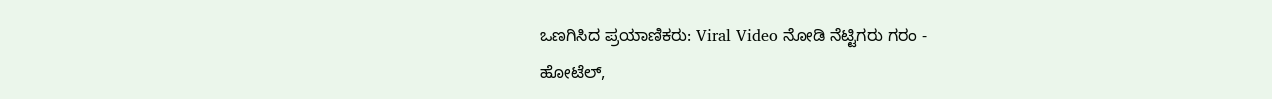ಒಣಗಿಸಿದ ಪ್ರಯಾಣಿಕರು: Viral Video ನೋಡಿ ನೆಟ್ಟಿಗರು ಗರಂ -
ಹೋಟೆಲ್,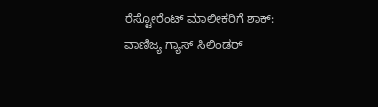ರೆಸ್ಟೋರೆಂಟ್ ಮಾಲೀಕರಿಗೆ ಶಾಕ್: ವಾಣಿಜ್ಯ ಗ್ಯಾಸ್ ಸಿಲಿಂಡರ್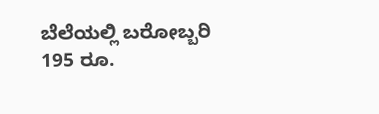ಬೆಲೆಯಲ್ಲಿ ಬರೋಬ್ಬರಿ 195 ರೂ.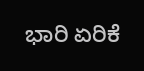ಭಾರಿ ಏರಿಕೆ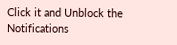Click it and Unblock the Notifications